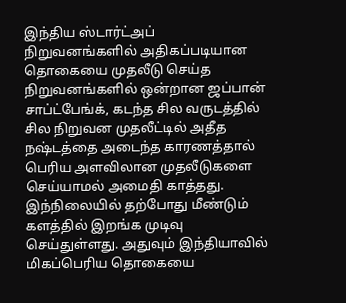இந்திய ஸ்டார்ட்அப் நிறுவனங்களில் அதிகப்படியான தொகையை முதலீடு செய்த நிறுவனங்களில் ஒன்றான ஜப்பான் சாப்ட்பேங்க், கடந்த சில வருடத்தில் சில நிறுவன முதலீட்டில் அதீத நஷ்டத்தை அடைந்த காரணத்தால் பெரிய அளவிலான முதலீடுகளை செய்யாமல் அமைதி காத்தது. இந்நிலையில் தற்போது மீண்டும் களத்தில் இறங்க முடிவு செய்துள்ளது. அதுவும் இந்தியாவில் மிகப்பெரிய தொகையை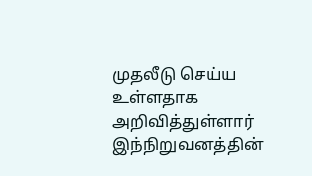முதலீடு செய்ய உள்ளதாக அறிவித்துள்ளார் இந்நிறுவனத்தின்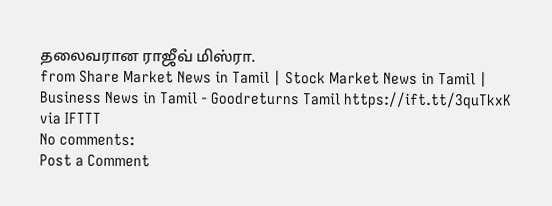தலைவரான ராஜீவ் மிஸ்ரா.
from Share Market News in Tamil | Stock Market News in Tamil | Business News in Tamil - Goodreturns Tamil https://ift.tt/3quTkxK
via IFTTT
No comments:
Post a Comment